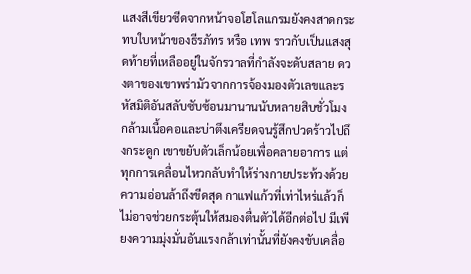แสงสีเขียวซีดจากหน้าจอโฮโลแกรมยังคงสาดกระทบใบหน้าของธีรภัทร หรือ เทพ ราวกับเป็นแสงสุดท้ายที่เหลืออยู่ในจักรวาลที่กำลังจะดับสลาย ดวงตาของเขาพร่ามัวจากการจ้องมองตัวเลขและรหัสมิติอันสลับซับซ้อนมานานนับหลายสิบชั่วโมง กล้ามเนื้อคอและบ่าตึงเครียดจนรู้สึกปวดร้าวไปถึงกระดูก เขาขยับตัวเล็กน้อยเพื่อคลายอาการ แต่ทุกการเคลื่อนไหวกลับทำให้ร่างกายประท้วงด้วยความอ่อนล้าถึงขีดสุด กาแฟแก้วที่เท่าไหร่แล้วก็ไม่อาจช่วยกระตุ้นให้สมองตื่นตัวได้อีกต่อไป มีเพียงความมุ่งมั่นอันแรงกล้าเท่านั้นที่ยังคงขับเคลื่อ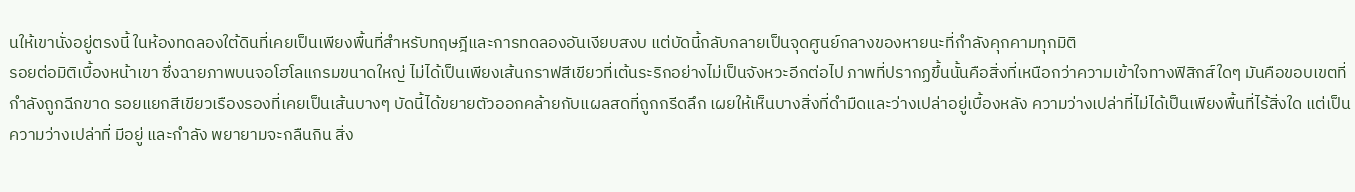นให้เขานั่งอยู่ตรงนี้ ในห้องทดลองใต้ดินที่เคยเป็นเพียงพื้นที่สำหรับทฤษฎีและการทดลองอันเงียบสงบ แต่บัดนี้กลับกลายเป็นจุดศูนย์กลางของหายนะที่กำลังคุกคามทุกมิติ
รอยต่อมิติเบื้องหน้าเขา ซึ่งฉายภาพบนจอโฮโลแกรมขนาดใหญ่ ไม่ได้เป็นเพียงเส้นกราฟสีเขียวที่เต้นระริกอย่างไม่เป็นจังหวะอีกต่อไป ภาพที่ปรากฏขึ้นนั้นคือสิ่งที่เหนือกว่าความเข้าใจทางฟิสิกส์ใดๆ มันคือขอบเขตที่กำลังถูกฉีกขาด รอยแยกสีเขียวเรืองรองที่เคยเป็นเส้นบางๆ บัดนี้ได้ขยายตัวออกคล้ายกับแผลสดที่ถูกกรีดลึก เผยให้เห็นบางสิ่งที่ดำมืดและว่างเปล่าอยู่เบื้องหลัง ความว่างเปล่าที่ไม่ได้เป็นเพียงพื้นที่ไร้สิ่งใด แต่เป็นความว่างเปล่าที่ มีอยู่ และกำลัง พยายามจะกลืนกิน สิ่ง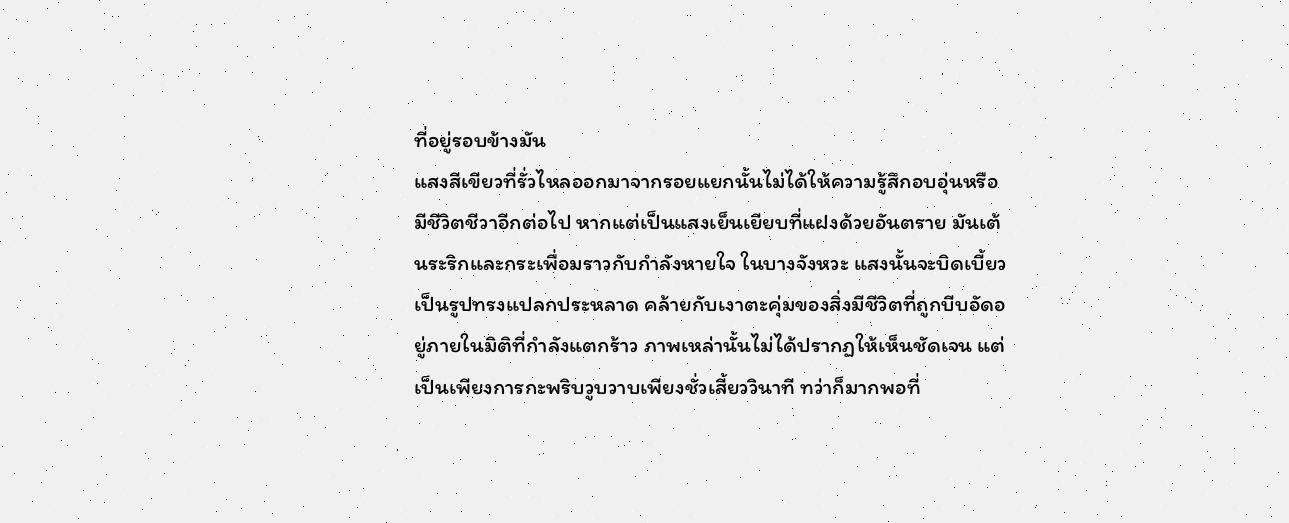ที่อยู่รอบข้างมัน
แสงสีเขียวที่รั่วไหลออกมาจากรอยแยกนั้นไม่ได้ให้ความรู้สึกอบอุ่นหรือมีชีวิตชีวาอีกต่อไป หากแต่เป็นแสงเย็นเยียบที่แฝงด้วยอันตราย มันเต้นระริกและกระเพื่อมราวกับกำลังหายใจ ในบางจังหวะ แสงนั้นจะบิดเบี้ยวเป็นรูปทรงแปลกประหลาด คล้ายกับเงาตะคุ่มของสิ่งมีชีวิตที่ถูกบีบอัดอยู่ภายในมิติที่กำลังแตกร้าว ภาพเหล่านั้นไม่ได้ปรากฏให้เห็นชัดเจน แต่เป็นเพียงการกะพริบวูบวาบเพียงชั่วเสี้ยววินาที ทว่าก็มากพอที่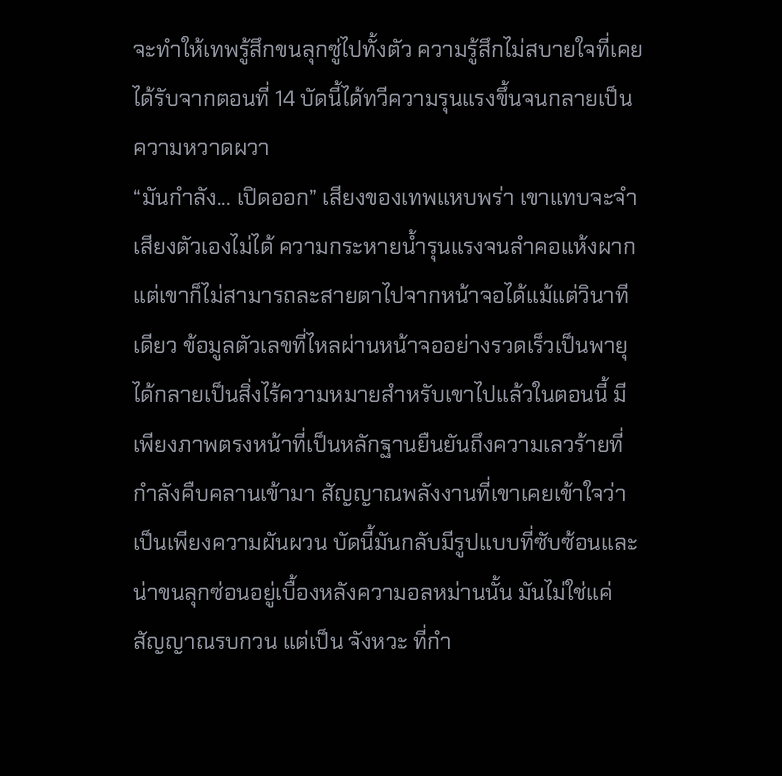จะทำให้เทพรู้สึกขนลุกซู่ไปทั้งตัว ความรู้สึกไม่สบายใจที่เคยได้รับจากตอนที่ 14 บัดนี้ได้ทวีความรุนแรงขึ้นจนกลายเป็นความหวาดผวา
“มันกำลัง... เปิดออก” เสียงของเทพแหบพร่า เขาแทบจะจำเสียงตัวเองไม่ได้ ความกระหายน้ำรุนแรงจนลำคอแห้งผาก แต่เขาก็ไม่สามารถละสายตาไปจากหน้าจอได้แม้แต่วินาทีเดียว ข้อมูลตัวเลขที่ไหลผ่านหน้าจออย่างรวดเร็วเป็นพายุ ได้กลายเป็นสิ่งไร้ความหมายสำหรับเขาไปแล้วในตอนนี้ มีเพียงภาพตรงหน้าที่เป็นหลักฐานยืนยันถึงความเลวร้ายที่กำลังคืบคลานเข้ามา สัญญาณพลังงานที่เขาเคยเข้าใจว่าเป็นเพียงความผันผวน บัดนี้มันกลับมีรูปแบบที่ซับซ้อนและน่าขนลุกซ่อนอยู่เบื้องหลังความอลหม่านนั้น มันไม่ใช่แค่สัญญาณรบกวน แต่เป็น จังหวะ ที่กำ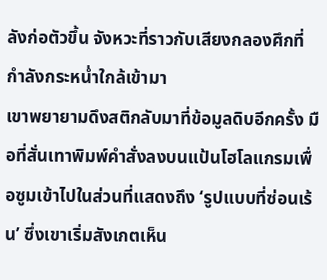ลังก่อตัวขึ้น จังหวะที่ราวกับเสียงกลองศึกที่กำลังกระหน่ำใกล้เข้ามา
เขาพยายามดึงสติกลับมาที่ข้อมูลดิบอีกครั้ง มือที่สั่นเทาพิมพ์คำสั่งลงบนแป้นโฮโลแกรมเพื่อซูมเข้าไปในส่วนที่แสดงถึง ‘รูปแบบที่ซ่อนเร้น’ ซึ่งเขาเริ่มสังเกตเห็น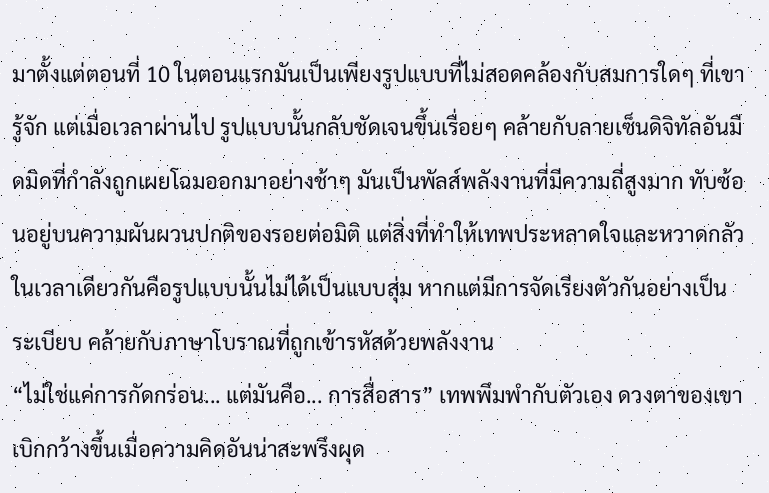มาตั้งแต่ตอนที่ 10 ในตอนแรกมันเป็นเพียงรูปแบบที่ไม่สอดคล้องกับสมการใดๆ ที่เขารู้จัก แต่เมื่อเวลาผ่านไป รูปแบบนั้นกลับชัดเจนขึ้นเรื่อยๆ คล้ายกับลายเซ็นดิจิทัลอันมืดมิดที่กำลังถูกเผยโฉมออกมาอย่างช้าๆ มันเป็นพัลส์พลังงานที่มีความถี่สูงมาก ทับซ้อนอยู่บนความผันผวนปกติของรอยต่อมิติ แต่สิ่งที่ทำให้เทพประหลาดใจและหวาดกลัวในเวลาเดียวกันคือรูปแบบนั้นไม่ได้เป็นแบบสุ่ม หากแต่มีการจัดเรียงตัวกันอย่างเป็นระเบียบ คล้ายกับภาษาโบราณที่ถูกเข้ารหัสด้วยพลังงาน
“ไม่ใช่แค่การกัดกร่อน... แต่มันคือ... การสื่อสาร” เทพพึมพำกับตัวเอง ดวงตาของเขาเบิกกว้างขึ้นเมื่อความคิดอันน่าสะพรึงผุด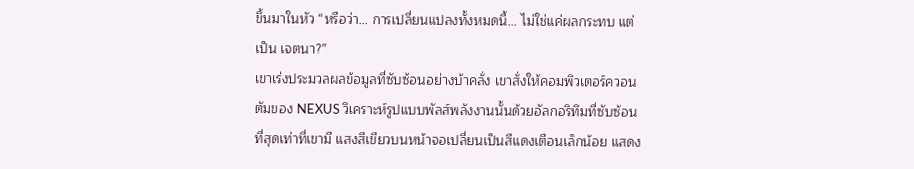ขึ้นมาในหัว “หรือว่า... การเปลี่ยนแปลงทั้งหมดนี้... ไม่ใช่แค่ผลกระทบ แต่เป็น เจตนา?”
เขาเร่งประมวลผลข้อมูลที่ซับซ้อนอย่างบ้าคลั่ง เขาสั่งให้คอมพิวเตอร์ควอนตัมของ NEXUS วิเคราะห์รูปแบบพัลส์พลังงานนั้นด้วยอัลกอริทึมที่ซับซ้อนที่สุดเท่าที่เขามี แสงสีเขียวบนหน้าจอเปลี่ยนเป็นสีแดงเตือนเล็กน้อย แสดง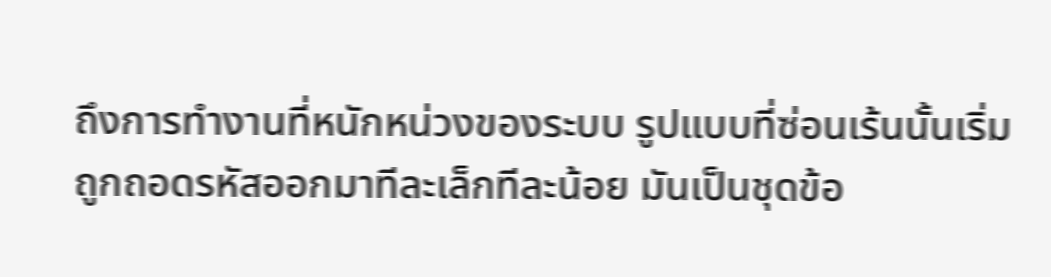ถึงการทำงานที่หนักหน่วงของระบบ รูปแบบที่ซ่อนเร้นนั้นเริ่มถูกถอดรหัสออกมาทีละเล็กทีละน้อย มันเป็นชุดข้อ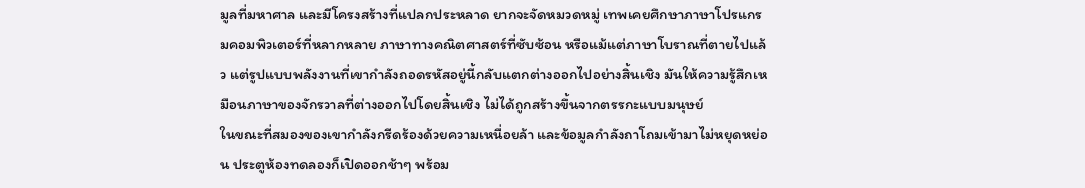มูลที่มหาศาล และมีโครงสร้างที่แปลกประหลาด ยากจะจัดหมวดหมู่ เทพเคยศึกษาภาษาโปรแกรมคอมพิวเตอร์ที่หลากหลาย ภาษาทางคณิตศาสตร์ที่ซับซ้อน หรือแม้แต่ภาษาโบราณที่ตายไปแล้ว แต่รูปแบบพลังงานที่เขากำลังถอดรหัสอยู่นี้กลับแตกต่างออกไปอย่างสิ้นเชิง มันให้ความรู้สึกเหมือนภาษาของจักรวาลที่ต่างออกไปโดยสิ้นเชิง ไม่ได้ถูกสร้างขึ้นจากตรรกะแบบมนุษย์
ในขณะที่สมองของเขากำลังกรีดร้องด้วยความเหนื่อยล้า และข้อมูลกำลังถาโถมเข้ามาไม่หยุดหย่อน ประตูห้องทดลองก็เปิดออกช้าๆ พร้อม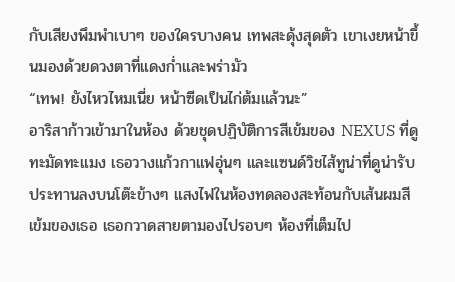กับเสียงพึมพำเบาๆ ของใครบางคน เทพสะดุ้งสุดตัว เขาเงยหน้าขึ้นมองด้วยดวงตาที่แดงก่ำและพร่ามัว
“เทพ! ยังไหวไหมเนี่ย หน้าซีดเป็นไก่ต้มแล้วนะ”
อาริสาก้าวเข้ามาในห้อง ด้วยชุดปฏิบัติการสีเข้มของ NEXUS ที่ดูทะมัดทะแมง เธอวางแก้วกาแฟอุ่นๆ และแซนด์วิชไส้ทูน่าที่ดูน่ารับประทานลงบนโต๊ะข้างๆ แสงไฟในห้องทดลองสะท้อนกับเส้นผมสีเข้มของเธอ เธอกวาดสายตามองไปรอบๆ ห้องที่เต็มไป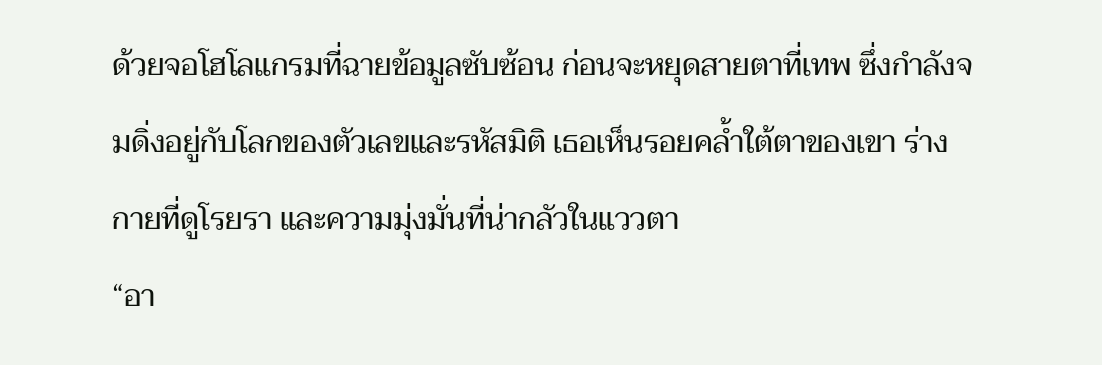ด้วยจอโฮโลแกรมที่ฉายข้อมูลซับซ้อน ก่อนจะหยุดสายตาที่เทพ ซึ่งกำลังจมดิ่งอยู่กับโลกของตัวเลขและรหัสมิติ เธอเห็นรอยคล้ำใต้ตาของเขา ร่างกายที่ดูโรยรา และความมุ่งมั่นที่น่ากลัวในแววตา
“อา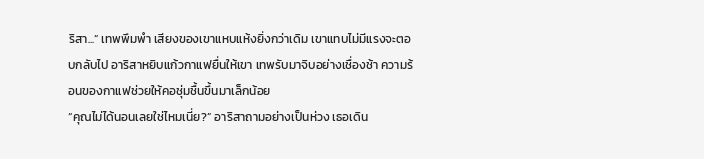ริสา...” เทพพึมพำ เสียงของเขาแหบแห้งยิ่งกว่าเดิม เขาแทบไม่มีแรงจะตอบกลับไป อาริสาหยิบแก้วกาแฟยื่นให้เขา เทพรับมาจิบอย่างเชื่องช้า ความร้อนของกาแฟช่วยให้คอชุ่มชื้นขึ้นมาเล็กน้อย
“คุณไม่ได้นอนเลยใช่ไหมเนี่ย?” อาริสาถามอย่างเป็นห่วง เธอเดิน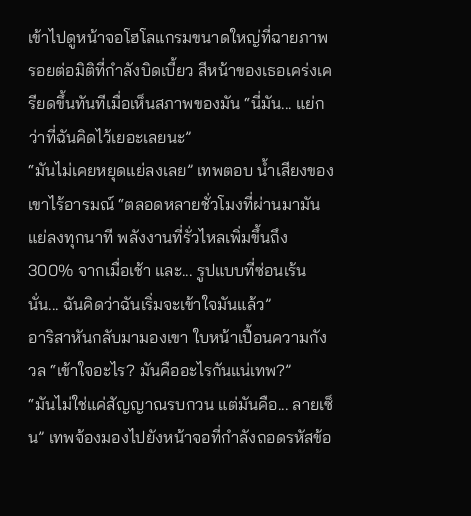เข้าไปดูหน้าจอโฮโลแกรมขนาดใหญ่ที่ฉายภาพรอยต่อมิติที่กำลังบิดเบี้ยว สีหน้าของเธอเคร่งเครียดขึ้นทันทีเมื่อเห็นสภาพของมัน “นี่มัน... แย่กว่าที่ฉันคิดไว้เยอะเลยนะ”
“มันไม่เคยหยุดแย่ลงเลย” เทพตอบ น้ำเสียงของเขาไร้อารมณ์ “ตลอดหลายชั่วโมงที่ผ่านมามันแย่ลงทุกนาที พลังงานที่รั่วไหลเพิ่มขึ้นถึง 300% จากเมื่อเช้า และ... รูปแบบที่ซ่อนเร้นนั่น... ฉันคิดว่าฉันเริ่มจะเข้าใจมันแล้ว”
อาริสาหันกลับมามองเขา ใบหน้าเปื้อนความกังวล “เข้าใจอะไร? มันคืออะไรกันแน่เทพ?”
“มันไม่ใช่แค่สัญญาณรบกวน แต่มันคือ... ลายเซ็น” เทพจ้องมองไปยังหน้าจอที่กำลังถอดรหัสข้อ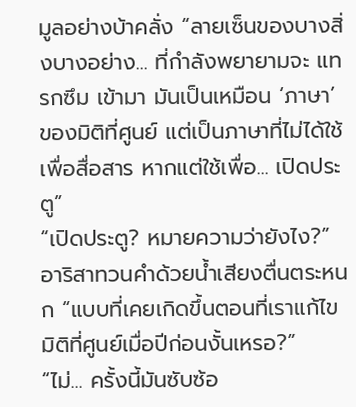มูลอย่างบ้าคลั่ง “ลายเซ็นของบางสิ่งบางอย่าง... ที่กำลังพยายามจะ แทรกซึม เข้ามา มันเป็นเหมือน ‘ภาษา’ ของมิติที่ศูนย์ แต่เป็นภาษาที่ไม่ได้ใช้เพื่อสื่อสาร หากแต่ใช้เพื่อ... เปิดประตู”
“เปิดประตู? หมายความว่ายังไง?” อาริสาทวนคำด้วยน้ำเสียงตื่นตระหนก “แบบที่เคยเกิดขึ้นตอนที่เราแก้ไขมิติที่ศูนย์เมื่อปีก่อนงั้นเหรอ?”
“ไม่... ครั้งนี้มันซับซ้อ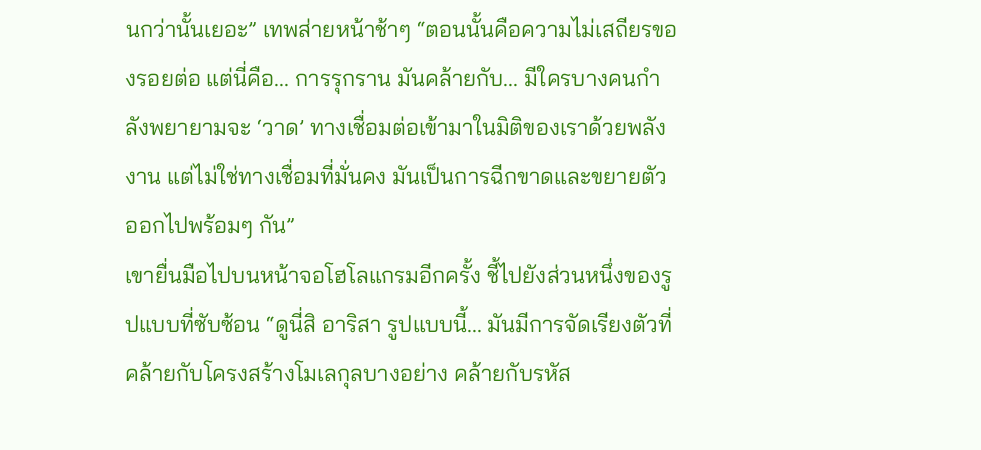นกว่านั้นเยอะ” เทพส่ายหน้าช้าๆ “ตอนนั้นคือความไม่เสถียรของรอยต่อ แต่นี่คือ... การรุกราน มันคล้ายกับ... มีใครบางคนกำลังพยายามจะ ‘วาด’ ทางเชื่อมต่อเข้ามาในมิติของเราด้วยพลังงาน แต่ไม่ใช่ทางเชื่อมที่มั่นคง มันเป็นการฉีกขาดและขยายตัวออกไปพร้อมๆ กัน”
เขายื่นมือไปบนหน้าจอโฮโลแกรมอีกครั้ง ชี้ไปยังส่วนหนึ่งของรูปแบบที่ซับซ้อน “ดูนี่สิ อาริสา รูปแบบนี้... มันมีการจัดเรียงตัวที่คล้ายกับโครงสร้างโมเลกุลบางอย่าง คล้ายกับรหัส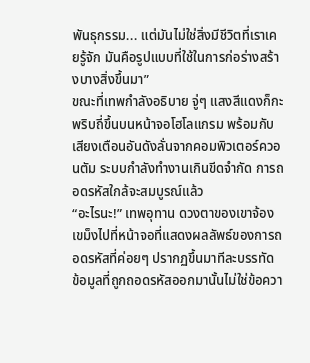พันธุกรรม... แต่มันไม่ใช่สิ่งมีชีวิตที่เราเคยรู้จัก มันคือรูปแบบที่ใช้ในการก่อร่างสร้างบางสิ่งขึ้นมา”
ขณะที่เทพกำลังอธิบาย จู่ๆ แสงสีแดงก็กะพริบถี่ขึ้นบนหน้าจอโฮโลแกรม พร้อมกับเสียงเตือนอันดังลั่นจากคอมพิวเตอร์ควอนตัม ระบบกำลังทำงานเกินขีดจำกัด การถอดรหัสใกล้จะสมบูรณ์แล้ว
“อะไรนะ!” เทพอุทาน ดวงตาของเขาจ้องเขม็งไปที่หน้าจอที่แสดงผลลัพธ์ของการถอดรหัสที่ค่อยๆ ปรากฏขึ้นมาทีละบรรทัด
ข้อมูลที่ถูกถอดรหัสออกมานั้นไม่ใช่ข้อควา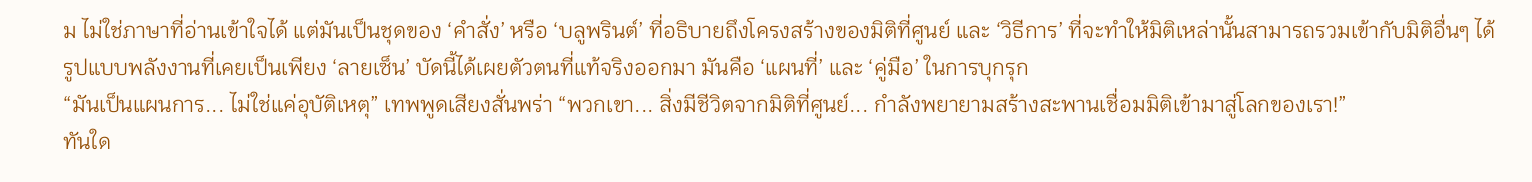ม ไม่ใช่ภาษาที่อ่านเข้าใจได้ แต่มันเป็นชุดของ ‘คำสั่ง’ หรือ ‘บลูพรินต์’ ที่อธิบายถึงโครงสร้างของมิติที่ศูนย์ และ ‘วิธีการ’ ที่จะทำให้มิติเหล่านั้นสามารถรวมเข้ากับมิติอื่นๆ ได้ รูปแบบพลังงานที่เคยเป็นเพียง ‘ลายเซ็น’ บัดนี้ได้เผยตัวตนที่แท้จริงออกมา มันคือ ‘แผนที่’ และ ‘คู่มือ’ ในการบุกรุก
“มันเป็นแผนการ... ไม่ใช่แค่อุบัติเหตุ” เทพพูดเสียงสั่นพร่า “พวกเขา... สิ่งมีชีวิตจากมิติที่ศูนย์... กำลังพยายามสร้างสะพานเชื่อมมิติเข้ามาสู่โลกของเรา!”
ทันใด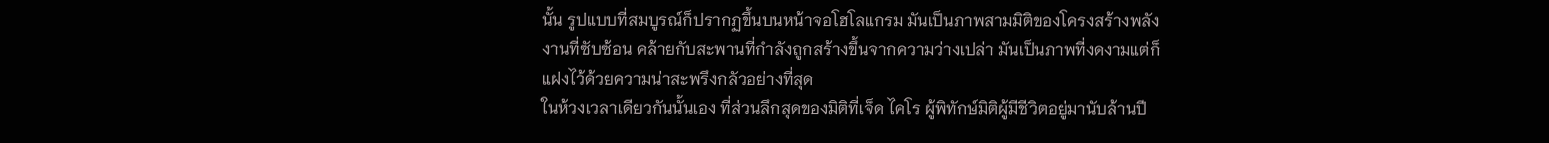นั้น รูปแบบที่สมบูรณ์ก็ปรากฏขึ้นบนหน้าจอโฮโลแกรม มันเป็นภาพสามมิติของโครงสร้างพลังงานที่ซับซ้อน คล้ายกับสะพานที่กำลังถูกสร้างขึ้นจากความว่างเปล่า มันเป็นภาพที่งดงามแต่ก็แฝงไว้ด้วยความน่าสะพรึงกลัวอย่างที่สุด
ในห้วงเวลาเดียวกันนั้นเอง ที่ส่วนลึกสุดของมิติที่เจ็ด ไคโร ผู้พิทักษ์มิติผู้มีชีวิตอยู่มานับล้านปี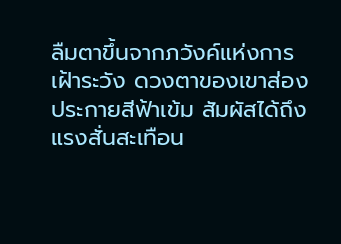ลืมตาขึ้นจากภวังค์แห่งการเฝ้าระวัง ดวงตาของเขาส่องประกายสีฟ้าเข้ม สัมผัสได้ถึงแรงสั่นสะเทือน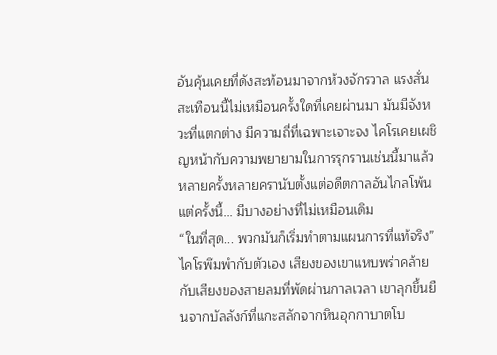อันคุ้นเคยที่ดังสะท้อนมาจากห้วงจักรวาล แรงสั่นสะเทือนนี้ไม่เหมือนครั้งใดที่เคยผ่านมา มันมีจังหวะที่แตกต่าง มีความถี่ที่เฉพาะเจาะจง ไคโรเคยเผชิญหน้ากับความพยายามในการรุกรานเช่นนี้มาแล้วหลายครั้งหลายครานับตั้งแต่อดีตกาลอันไกลโพ้น แต่ครั้งนี้... มีบางอย่างที่ไม่เหมือนเดิม
“ในที่สุด... พวกมันก็เริ่มทำตามแผนการที่แท้จริง” ไคโรพึมพำกับตัวเอง เสียงของเขาแหบพร่าคล้ายกับเสียงของสายลมที่พัดผ่านกาลเวลา เขาลุกขึ้นยืนจากบัลลังก์ที่แกะสลักจากหินอุกกาบาตโบ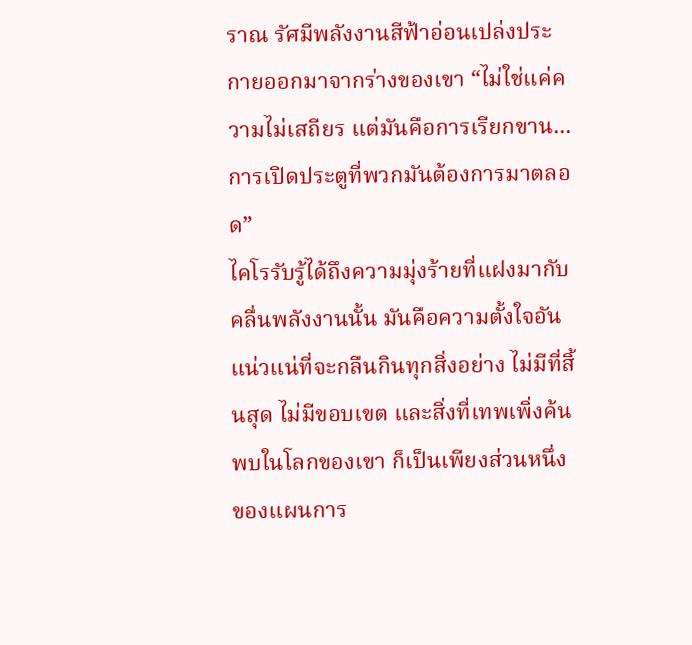ราณ รัศมีพลังงานสีฟ้าอ่อนเปล่งประกายออกมาจากร่างของเขา “ไม่ใช่แค่ความไม่เสถียร แต่มันคือการเรียกขาน... การเปิดประตูที่พวกมันต้องการมาตลอด”
ไคโรรับรู้ได้ถึงความมุ่งร้ายที่แฝงมากับคลื่นพลังงานนั้น มันคือความตั้งใจอันแน่วแน่ที่จะกลืนกินทุกสิ่งอย่าง ไม่มีที่สิ้นสุด ไม่มีขอบเขต และสิ่งที่เทพเพิ่งค้นพบในโลกของเขา ก็เป็นเพียงส่วนหนึ่งของแผนการ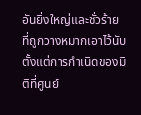อันยิ่งใหญ่และชั่วร้าย ที่ถูกวางหมากเอาไว้นับตั้งแต่การกำเนิดของมิติที่ศูนย์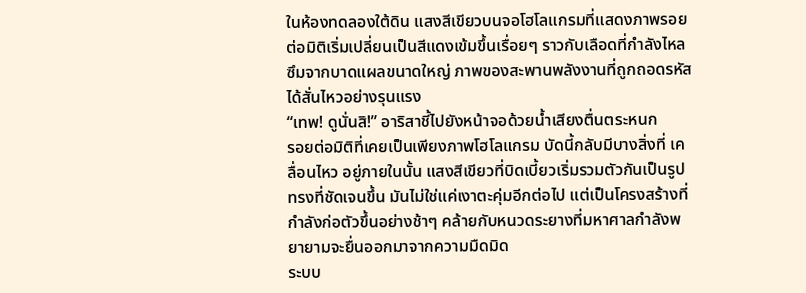ในห้องทดลองใต้ดิน แสงสีเขียวบนจอโฮโลแกรมที่แสดงภาพรอยต่อมิติเริ่มเปลี่ยนเป็นสีแดงเข้มขึ้นเรื่อยๆ ราวกับเลือดที่กำลังไหลซึมจากบาดแผลขนาดใหญ่ ภาพของสะพานพลังงานที่ถูกถอดรหัสได้สั่นไหวอย่างรุนแรง
“เทพ! ดูนั่นสิ!” อาริสาชี้ไปยังหน้าจอด้วยน้ำเสียงตื่นตระหนก
รอยต่อมิติที่เคยเป็นเพียงภาพโฮโลแกรม บัดนี้กลับมีบางสิ่งที่ เคลื่อนไหว อยู่ภายในนั้น แสงสีเขียวที่บิดเบี้ยวเริ่มรวมตัวกันเป็นรูปทรงที่ชัดเจนขึ้น มันไม่ใช่แค่เงาตะคุ่มอีกต่อไป แต่เป็นโครงสร้างที่กำลังก่อตัวขึ้นอย่างช้าๆ คล้ายกับหนวดระยางที่มหาศาลกำลังพยายามจะยื่นออกมาจากความมืดมิด
ระบบ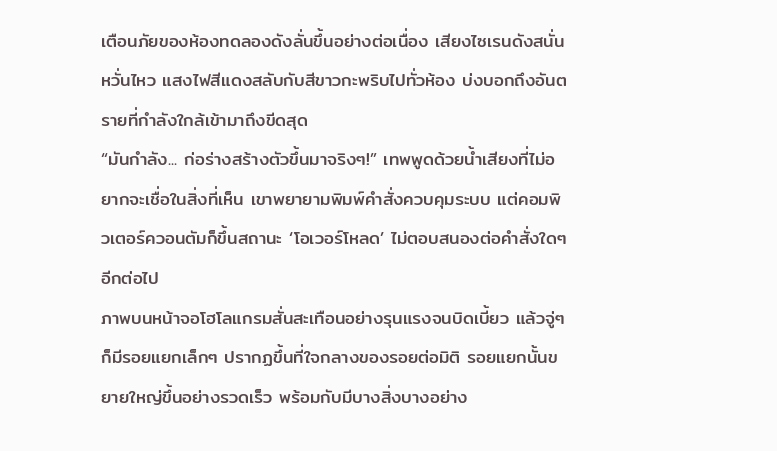เตือนภัยของห้องทดลองดังลั่นขึ้นอย่างต่อเนื่อง เสียงไซเรนดังสนั่นหวั่นไหว แสงไฟสีแดงสลับกับสีขาวกะพริบไปทั่วห้อง บ่งบอกถึงอันตรายที่กำลังใกล้เข้ามาถึงขีดสุด
“มันกำลัง... ก่อร่างสร้างตัวขึ้นมาจริงๆ!” เทพพูดด้วยน้ำเสียงที่ไม่อยากจะเชื่อในสิ่งที่เห็น เขาพยายามพิมพ์คำสั่งควบคุมระบบ แต่คอมพิวเตอร์ควอนตัมก็ขึ้นสถานะ ‘โอเวอร์โหลด’ ไม่ตอบสนองต่อคำสั่งใดๆ อีกต่อไป
ภาพบนหน้าจอโฮโลแกรมสั่นสะเทือนอย่างรุนแรงจนบิดเบี้ยว แล้วจู่ๆ ก็มีรอยแยกเล็กๆ ปรากฏขึ้นที่ใจกลางของรอยต่อมิติ รอยแยกนั้นขยายใหญ่ขึ้นอย่างรวดเร็ว พร้อมกับมีบางสิ่งบางอย่าง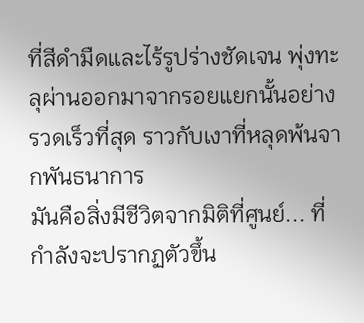ที่สีดำมืดและไร้รูปร่างชัดเจน พุ่งทะลุผ่านออกมาจากรอยแยกนั้นอย่างรวดเร็วที่สุด ราวกับเงาที่หลุดพ้นจากพันธนาการ
มันคือสิ่งมีชีวิตจากมิติที่ศูนย์... ที่กำลังจะปรากฏตัวขึ้น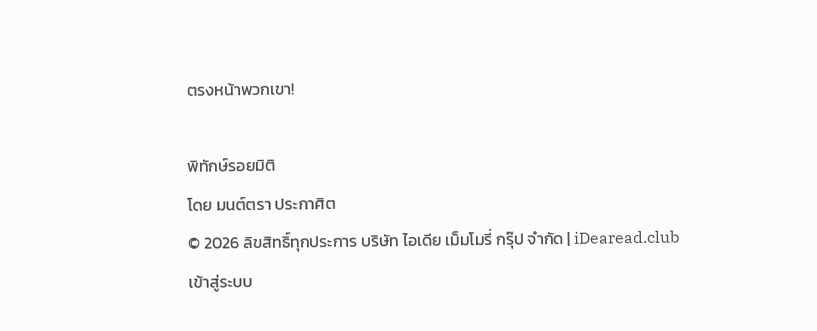ตรงหน้าพวกเขา!

พิทักษ์รอยมิติ
โดย มนต์ตรา ประกาศิต
© 2026 ลิขสิทธิ์ทุกประการ บริษัท ไอเดีย เม็มโมรี่ กรุ๊ป จำกัด | iDearead.club
เข้าสู่ระบบ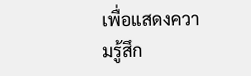เพื่อแสดงความรู้สึก